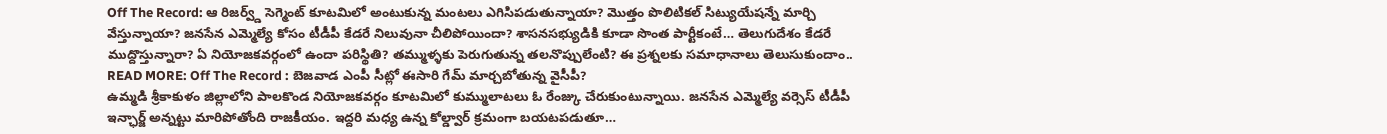Off The Record: ఆ రిజర్వ్డ్ సెగ్మెంట్ కూటమిలో అంటుకున్న మంటలు ఎగిసిపడుతున్నాయా? మొత్తం పొలిటికల్ సిట్యుయేషన్నే మార్చి వేస్తున్నాయా? జనసేన ఎమ్మెల్యే కోసం టీడీపీ కేడరే నిలువునా చీలిపోయిందా? శాసనసభ్యుడికి కూడా సొంత పార్టీకంటే… తెలుగుదేశం కేడరే ముద్దొస్తున్నారా? ఏ నియోజకవర్గంలో ఉందా పరిస్థితి? తమ్ముళ్ళకు పెరుగుతున్న తలనొప్పులేంటి? ఈ ప్రశ్నలకు సమాధానాలు తెలుసుకుందాం..
READ MORE: Off The Record : బెజవాడ ఎంపీ సీట్లో ఈసారి గేమ్ మార్చబోతున్న వైసీపీ?
ఉమ్మడి శ్రీకాకుళం జిల్లాలోని పాలకొండ నియోజకవర్గం కూటమిలో కుమ్ములాటలు ఓ రేంజ్కు చేరుకుంటున్నాయి. జనసేన ఎమ్మెల్యే వర్సెస్ టీడీపీ ఇన్ఛార్జ్ అన్నట్టు మారిపోతోంది రాజకీయం. ఇద్దరి మధ్య ఉన్న కోల్డ్వార్ క్రమంగా బయటపడుతూ…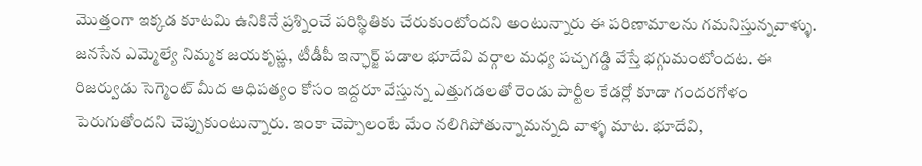మొత్తంగా ఇక్కడ కూటమి ఉనికినే ప్రశ్నించే పరిస్థితికు చేరుకుంటోందని అంటున్నారు ఈ పరిణామాలను గమనిస్తున్నవాళ్ళు. జనసేన ఎమ్మెల్యే నిమ్మక జయకృష్ణ, టీడీపీ ఇన్ఛార్జ్ పడాల భూదేవి వర్గాల మధ్య పచ్చగడ్డి వేస్తే భగ్గుమంటోందట. ఈ రిజర్వుడు సెగ్మెంట్ మీద ఆధిపత్యం కోసం ఇద్దరూ వేస్తున్న ఎత్తుగడలతో రెండు పార్టీల కేడర్లో కూడా గందరగోళం పెరుగుతోందని చెప్పుకుంటున్నారు. ఇంకా చెప్పాలంటే మేం నలిగిపోతున్నామన్నది వాళ్ళ మాట. భూదేవి,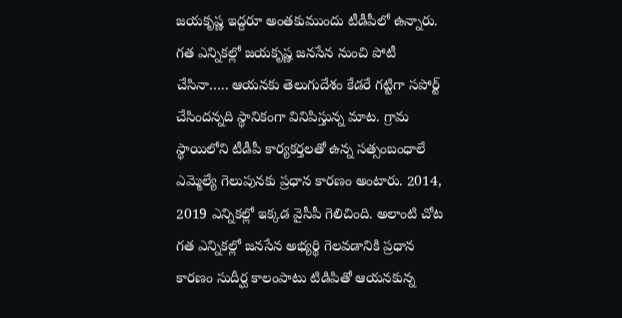జయకృష్ణ ఇద్దరూ అంతకుముందు టీడీపీలో ఉన్నారు. గత ఎన్నికల్లో జయకృష్ణ జనసేన నుంచి పోటీ చేసినా….. ఆయనకు తెలుగుదేశం కేడరే గట్టిగా సపోర్ట్ చేసిందన్నది స్థానికంగా వినిపిస్తున్న మాట. గ్రామ స్థాయిలోని టీడీపీ కార్యకర్తలతో ఉన్న సత్సంబంధాలే ఎమ్మెల్యే గెలుపునకు ప్రధాన కారణం అంటారు. 2014, 2019 ఎన్నికల్లో ఇక్కడ వైసీపీ గెలిచింది. అలాంటి చోట గత ఎన్నికల్లో జనసేన అభ్యర్థి గెలవడానికి ప్రధాన కారణం సుదీర్ఘ కాలంపాటు టిడిపితో ఆయనకున్న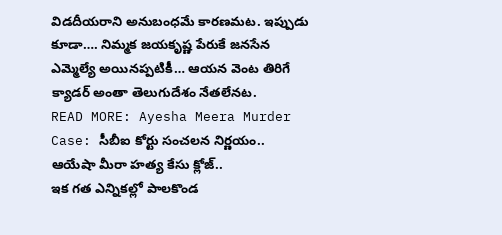విడదీయరాని అనుబంధమే కారణమట. ఇప్పుడు కూడా…. నిమ్మక జయకృష్ణ పేరుకే జనసేన ఎమ్మెల్యే అయినప్పటికీ… ఆయన వెంట తిరిగే క్యాడర్ అంతా తెలుగుదేశం నేతలేనట.
READ MORE: Ayesha Meera Murder Case: సీబీఐ కోర్టు సంచలన నిర్ణయం.. ఆయేషా మీరా హత్య కేసు క్లోజ్..
ఇక గత ఎన్నికల్లో పాలకొండ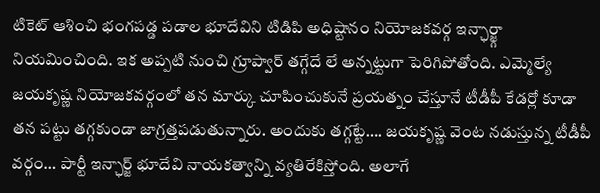టికెట్ ఆశించి భంగపడ్డ పడాల భూదేవిని టిడిపి అధిష్టానం నియోజకవర్గ ఇన్ఛార్జ్గా నియమించింది. ఇక అప్పటి నుంచి గ్రూప్వార్ తగ్గేదే లే అన్నట్టుగా పెరిగిపోతోంది. ఎమ్మెల్యే జయకృష్ణ నియోజకవర్గంలో తన మార్కు చూపించుకునే ప్రయత్నం చేస్తూనే టీడీపీ కేడర్లో కూడా తన పట్టు తగ్గకుండా జాగ్రత్తపడుతున్నారు. అందుకు తగ్గట్టే…. జయకృష్ణ వెంట నడుస్తున్న టీడీపీ వర్గం… పార్టీ ఇన్ఛార్జ్ భూదేవి నాయకత్వాన్ని వ్యతిరేకిస్తోంది. అలాగే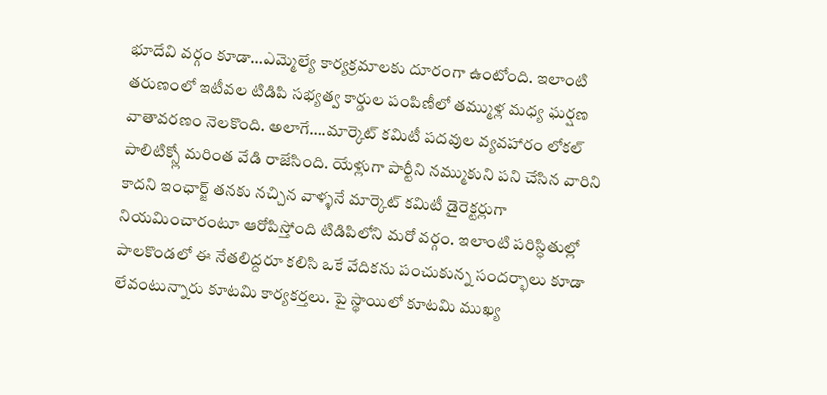భూదేవి వర్గం కూడా…ఎమ్మెల్యే కార్యక్రమాలకు దూరంగా ఉంటోంది. ఇలాంటి తరుణంలో ఇటీవల టిడిపి సభ్యత్వ కార్డుల పంపిణీలో తమ్ముళ్ల మధ్య ఘర్షణ వాతావరణం నెలకొంది. అలాగే….మార్కెట్ కమిటీ పదవుల వ్యవహారం లోకల్ పాలిటిక్స్లో మరింత వేడి రాజేసింది. యేళ్లుగా పార్టీని నమ్ముకుని పని చేసిన వారిని కాదని ఇంఛార్జ్ తనకు నచ్చిన వాళ్ళనే మార్కెట్ కమిటీ డైరెక్టర్లుగా నియమించారంటూ ఆరోపిస్తోంది టిడిపిలోని మరో వర్గం. ఇలాంటి పరిస్ధితుల్లో పాలకొండలో ఈ నేతలిద్దరూ కలిసి ఒకే వేదికను పంచుకున్న సందర్భాలు కూడా లేవంటున్నారు కూటమి కార్యకర్తలు. పై స్థాయిలో కూటమి ముఖ్య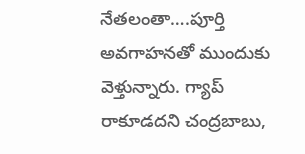నేతలంతా….పూర్తి అవగాహనతో ముందుకు వెళ్తున్నారు. గ్యాప్ రాకూడదని చంద్రబాబు,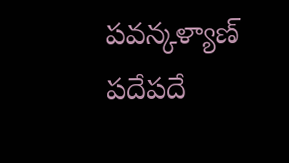పవన్కళ్యాణ్ పదేపదే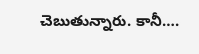చెబుతున్నారు. కానీ….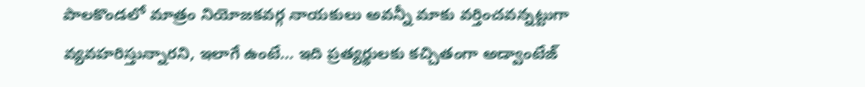పాలకొండలో మాత్రం నియోజకవర్గ నాయకులు అవన్నీ మాకు వర్తించవన్నట్టుగా వ్యవహరిస్తున్నారని, ఇలాగే ఉంటే… ఇది ప్రత్యర్థులకు కచ్చితంగా అడ్వాంటేజ్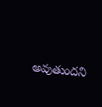అవుతుందని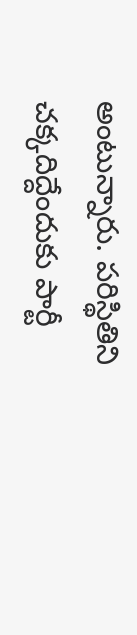అంటున్నారు. పరిస్థితిని చక్కదిద్దేందుకు పార్టీ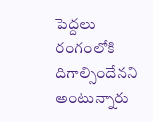పెద్దలు రంగంలోకి దిగాల్సిందేనని అంటున్నారు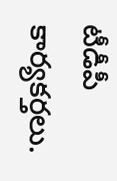టీడీపీ కార్యకర్తలు.